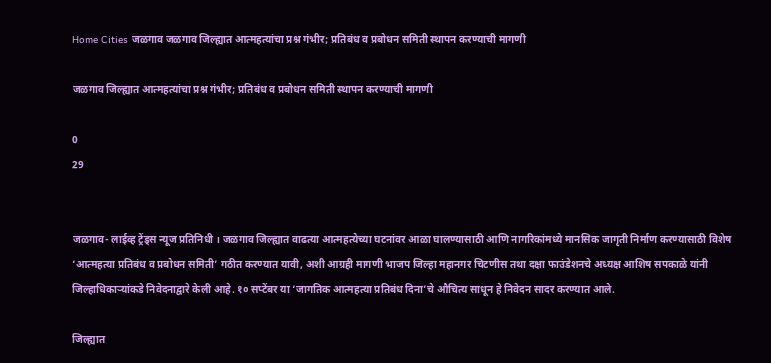Home Cities जळगाव जळगाव जिल्ह्यात आत्महत्यांचा प्रश्न गंभीर; प्रतिबंध व प्रबोधन समिती स्थापन करण्याची मागणी

जळगाव जिल्ह्यात आत्महत्यांचा प्रश्न गंभीर; प्रतिबंध व प्रबोधन समिती स्थापन करण्याची मागणी

0
29


जळगाव- लाईव्ह ट्रेंड्स न्यूज प्रतिनिधी । जळगाव जिल्ह्यात वाढत्या आत्महत्येच्या घटनांवर आळा घालण्यासाठी आणि नागरिकांमध्ये मानसिक जागृती निर्माण करण्यासाठी विशेष ‘आत्महत्या प्रतिबंध व प्रबोधन समिती’ गठीत करण्यात यावी, अशी आग्रही मागणी भाजप जिल्हा महानगर चिटणीस तथा दक्षा फाउंडेशनचे अध्यक्ष आशिष सपकाळे यांनी जिल्हाधिकाऱ्यांकडे निवेदनाद्वारे केली आहे. १० सप्टेंबर या ‘जागतिक आत्महत्या प्रतिबंध दिना’चे औचित्य साधून हे निवेदन सादर करण्यात आले.

जिल्ह्यात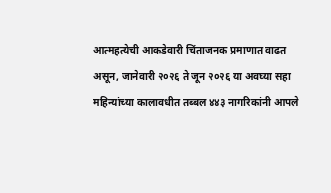आत्महत्येची आकडेवारी चिंताजनक प्रमाणात वाढत असून, जानेवारी २०२६ ते जून २०२६ या अवघ्या सहा महिन्यांच्या कालावधीत तब्बल ४४३ नागरिकांनी आपले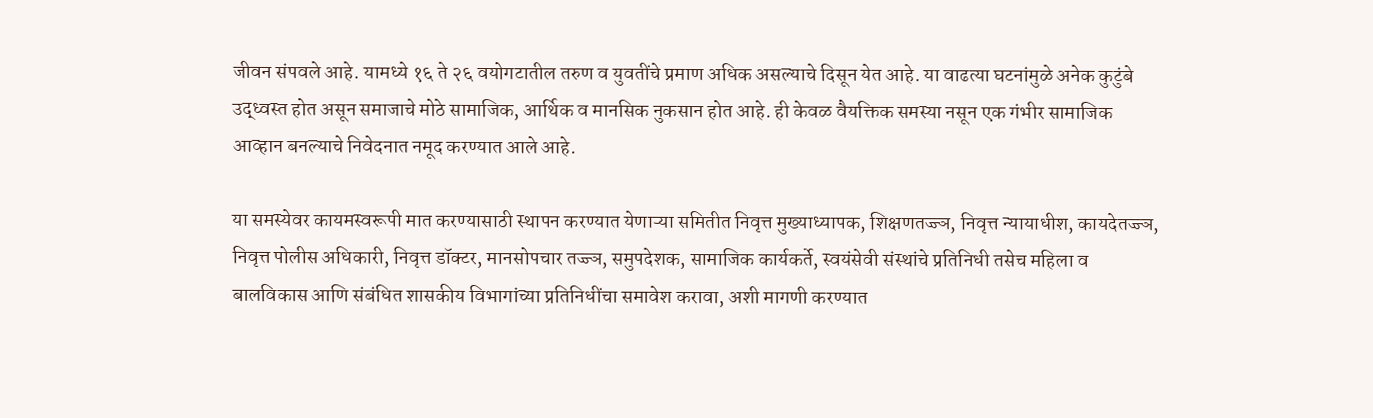जीवन संपवले आहे. यामध्ये १६ ते २६ वयोगटातील तरुण व युवतींचे प्रमाण अधिक असल्याचे दिसून येत आहे. या वाढत्या घटनांमुळे अनेक कुटुंबे उद्ध्वस्त होत असून समाजाचे मोठे सामाजिक, आर्थिक व मानसिक नुकसान होत आहे. ही केवळ वैयक्तिक समस्या नसून एक गंभीर सामाजिक आव्हान बनल्याचे निवेदनात नमूद करण्यात आले आहे.

या समस्येवर कायमस्वरूपी मात करण्यासाठी स्थापन करण्यात येणाऱ्या समितीत निवृत्त मुख्याध्यापक, शिक्षणतज्ज्ञ, निवृत्त न्यायाधीश, कायदेतज्ज्ञ, निवृत्त पोलीस अधिकारी, निवृत्त डॉक्टर, मानसोपचार तज्ज्ञ, समुपदेशक, सामाजिक कार्यकर्ते, स्वयंसेवी संस्थांचे प्रतिनिधी तसेच महिला व बालविकास आणि संबंधित शासकीय विभागांच्या प्रतिनिधींचा समावेश करावा, अशी मागणी करण्यात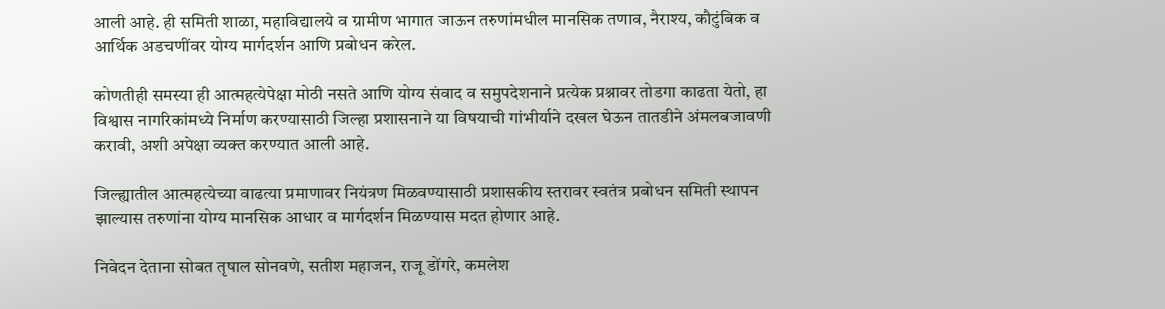आली आहे. ही समिती शाळा, महाविद्यालये व ग्रामीण भागात जाऊन तरुणांमधील मानसिक तणाव, नैराश्य, कौटुंबिक व आर्थिक अडचणींवर योग्य मार्गदर्शन आणि प्रबोधन करेल.

कोणतीही समस्या ही आत्महत्येपेक्षा मोठी नसते आणि योग्य संवाद व समुपदेशनाने प्रत्येक प्रश्नावर तोडगा काढता येतो, हा विश्वास नागरिकांमध्ये निर्माण करण्यासाठी जिल्हा प्रशासनाने या विषयाची गांभीर्याने दखल घेऊन तातडीने अंमलबजावणी करावी, अशी अपेक्षा व्यक्त करण्यात आली आहे.

जिल्ह्यातील आत्महत्येच्या वाढत्या प्रमाणावर नियंत्रण मिळवण्यासाठी प्रशासकीय स्तरावर स्वतंत्र प्रबोधन समिती स्थापन झाल्यास तरुणांना योग्य मानसिक आधार व मार्गदर्शन मिळण्यास मदत होणार आहे.

निवेदन देताना सोबत तृषाल सोनवणे, सतीश महाजन, राजू डोंगरे, कमलेश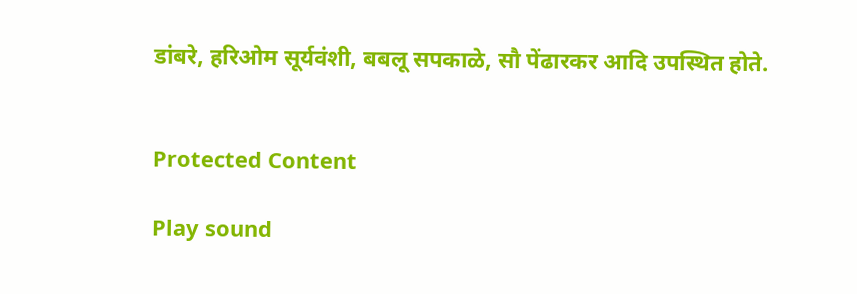डांबरे, हरिओम सूर्यवंशी, बबलू सपकाळे, सौ पेंढारकर आदि उपस्थित होते.


Protected Content

Play sound